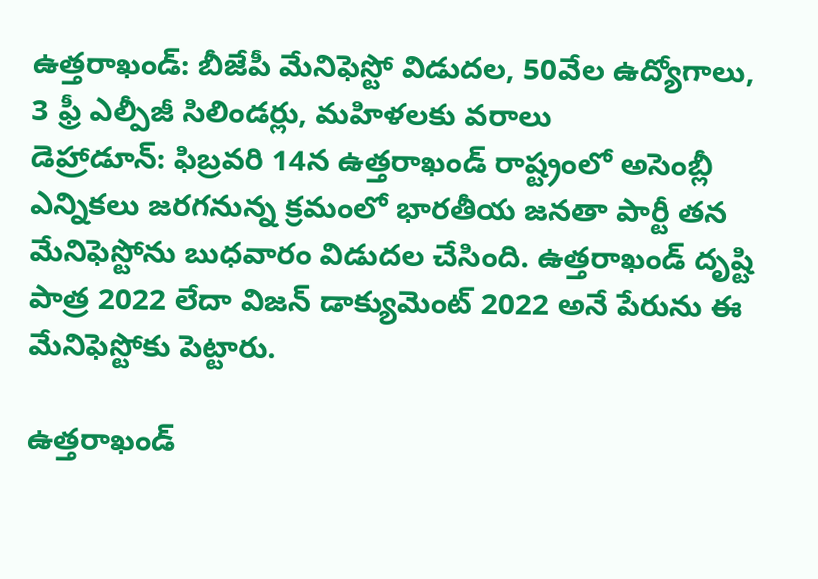ఉత్తరాఖండ్: బీజేపీ మేనిఫెస్టో విడుదల, 50వేల ఉద్యోగాలు, 3 ఫ్రీ ఎల్పీజీ సిలిండర్లు, మహిళలకు వరాలు
డెహ్రాడూన్: ఫిబ్రవరి 14న ఉత్తరాఖండ్ రాష్ట్రంలో అసెంబ్లీ ఎన్నికలు జరగనున్న క్రమంలో భారతీయ జనతా పార్టీ తన మేనిఫెస్టోను బుధవారం విడుదల చేసింది. ఉత్తరాఖండ్ దృష్టి పాత్ర 2022 లేదా విజన్ డాక్యుమెంట్ 2022 అనే పేరును ఈ మేనిఫెస్టోకు పెట్టారు.

ఉత్తరాఖండ్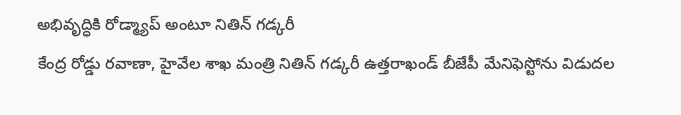అభివృద్ధికి రోడ్మ్యాప్ అంటూ నితిన్ గడ్కరీ
కేంద్ర రోడ్డు రవాణా, హైవేల శాఖ మంత్రి నితిన్ గడ్కరీ ఉత్తరాఖండ్ బీజేపీ మేనిఫెస్టోను విడుదల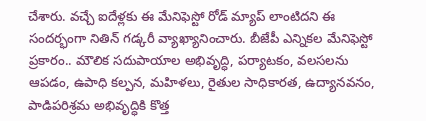చేశారు. వచ్చే ఐదేళ్లకు ఈ మేనిఫెస్టో రోడ్ మ్యాప్ లాంటిదని ఈ సందర్భంగా నితిన్ గడ్కరీ వ్యాఖ్యానించారు. బీజేపీ ఎన్నికల మేనిఫెస్టో ప్రకారం.. మౌలిక సదుపాయాల అభివృద్ధి, పర్యాటకం, వలసలను ఆపడం, ఉపాధి కల్పన, మహిళలు, రైతుల సాధికారత, ఉద్యానవనం, పాడిపరిశ్రమ అభివృద్ధికి కొత్త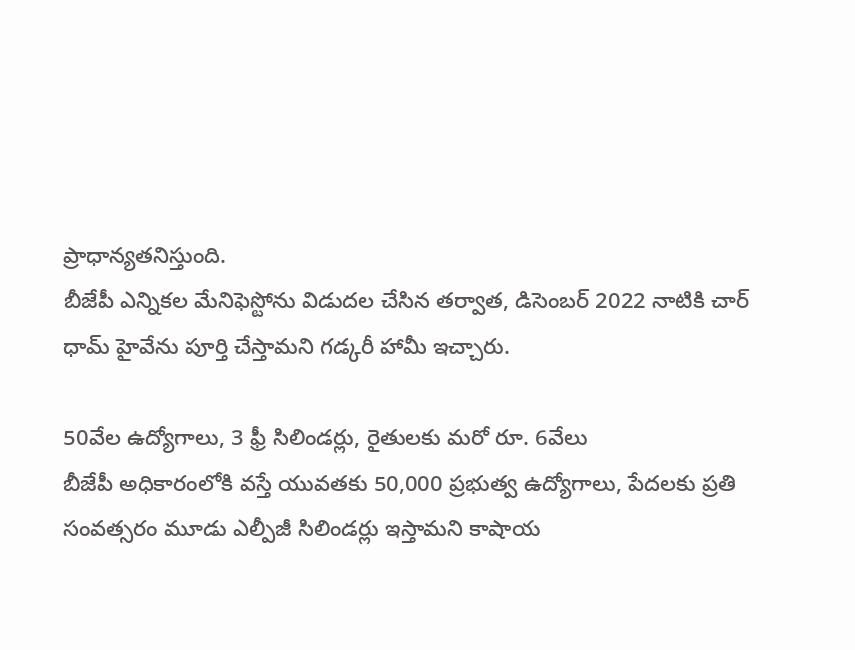ప్రాధాన్యతనిస్తుంది.
బీజేపీ ఎన్నికల మేనిఫెస్టోను విడుదల చేసిన తర్వాత, డిసెంబర్ 2022 నాటికి చార్ ధామ్ హైవేను పూర్తి చేస్తామని గడ్కరీ హామీ ఇచ్చారు.

50వేల ఉద్యోగాలు, 3 ఫ్రీ సిలిండర్లు, రైతులకు మరో రూ. 6వేలు
బీజేపీ అధికారంలోకి వస్తే యువతకు 50,000 ప్రభుత్వ ఉద్యోగాలు, పేదలకు ప్రతి సంవత్సరం మూడు ఎల్పీజీ సిలిండర్లు ఇస్తామని కాషాయ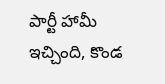పార్టీ హామీ ఇచ్చింది, కొండ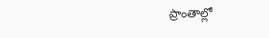ప్రాంతాల్లో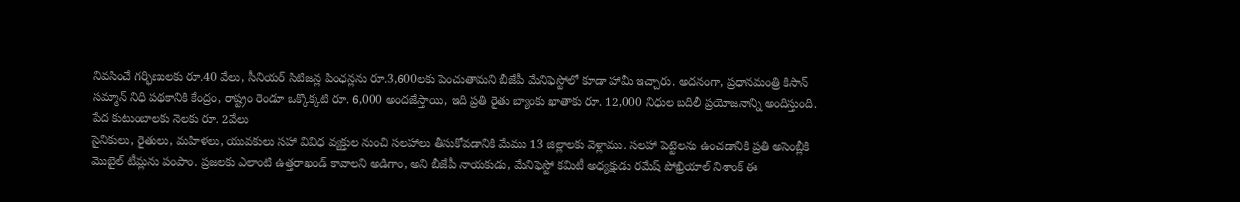నివసించే గర్భిణులకు రూ.40 వేలు, సీనియర్ సిటిజన్ల పింఛన్లను రూ.3,600లకు పెంచుతామని బీజేపీ మేనిఫెస్టోలో కూడా హామీ ఇచ్చారు. అదనంగా, ప్రధానమంత్రి కిసాన్ సమ్మాన్ నిధి పథకానికి కేంద్రం, రాష్ట్రం రెండూ ఒక్కొక్కటి రూ. 6,000 అందజేస్తాయి, ఇది ప్రతి రైతు బ్యాంకు ఖాతాకు రూ. 12,000 నిధుల బదిలీ ప్రయోజనాన్ని అందిస్తుంది.
పేద కుటుంబాలకు నెలకు రూ. 2వేలు
సైనికులు, రైతులు, మహిళలు, యువకులు సహా వివిధ వ్యక్తుల నుంచి సలహాలు తీసుకోవడానికి మేము 13 జిల్లాలకు వెళ్లాము. సలహా పెట్టెలను ఉంచడానికి ప్రతి అసెంబ్లీకి మొబైల్ టీమ్లను పంపాం. ప్రజలకు ఎలాంటి ఉత్తరాఖండ్ కావాలని అడిగాం, అని బీజేపీ నాయకుడు, మేనిఫెస్టో కమిటీ అధ్యక్షుడు రమేష్ పోఖ్రియాల్ నిశాంక్ ఈ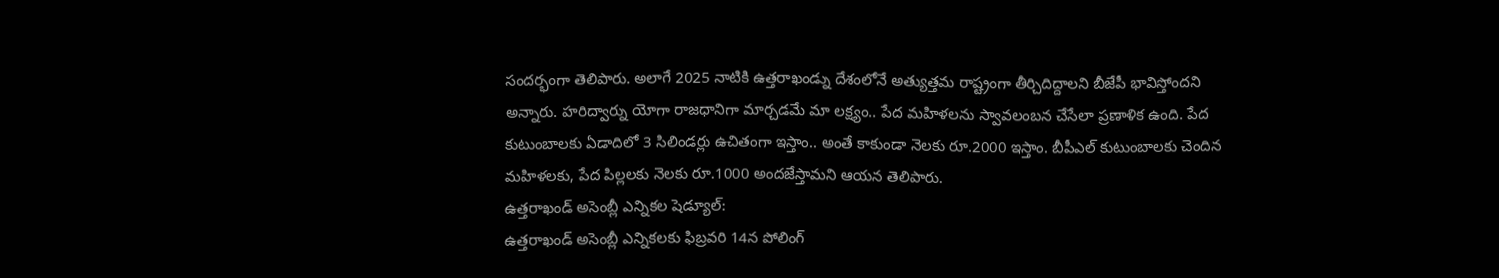సందర్భంగా తెలిపారు. అలాగే 2025 నాటికి ఉత్తరాఖండ్ను దేశంలోనే అత్యుత్తమ రాష్ట్రంగా తీర్చిదిద్దాలని బీజేపీ భావిస్తోందని అన్నారు. హరిద్వార్ను యోగా రాజధానిగా మార్చడమే మా లక్ష్యం.. పేద మహిళలను స్వావలంబన చేసేలా ప్రణాళిక ఉంది. పేద కుటుంబాలకు ఏడాదిలో 3 సిలిండర్లు ఉచితంగా ఇస్తాం.. అంతే కాకుండా నెలకు రూ.2000 ఇస్తాం. బీపీఎల్ కుటుంబాలకు చెందిన మహిళలకు, పేద పిల్లలకు నెలకు రూ.1000 అందజేస్తామని ఆయన తెలిపారు.
ఉత్తరాఖండ్ అసెంబ్లీ ఎన్నికల షెడ్యూల్:
ఉత్తరాఖండ్ అసెంబ్లీ ఎన్నికలకు ఫిబ్రవరి 14న పోలింగ్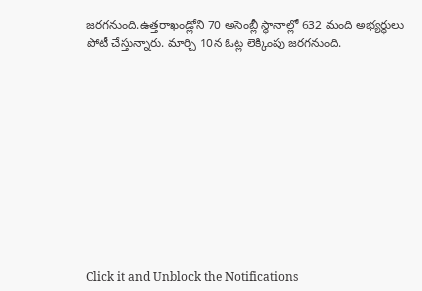జరగనుంది.ఉత్తరాఖండ్లోని 70 అసెంబ్లీ స్థానాల్లో 632 మంది అభ్యర్థులు పోటీ చేస్తున్నారు. మార్చి 10న ఓట్ల లెక్కింపు జరగనుంది.












Click it and Unblock the Notifications